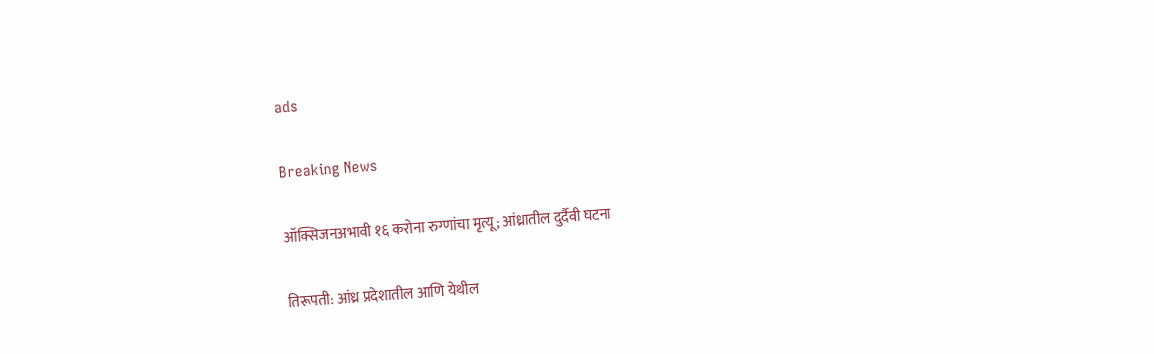ads

Breaking News

ऑक्सिजनअभावी १६ करोना रुग्णांचा मृत्यू; आंध्रातील दुर्दैवी घटना

तिरूपती: आंध्र प्रदेशातील आणि येथील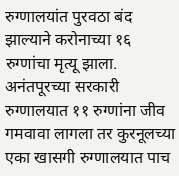रुग्णालयांत पुरवठा बंद झाल्याने करोनाच्या १६ रुग्णांचा मृत्यू झाला. अनंतपूरच्या सरकारी रुग्णालयात ११ रुग्णांना जीव गमवावा लागला तर कुरनूलच्या एका खासगी रुग्णालयात पाच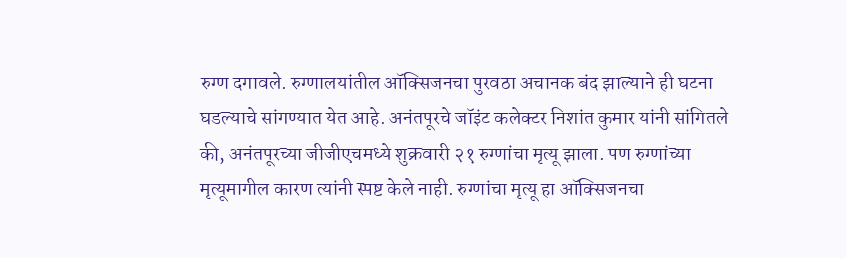रुग्ण दगावले. रुग्णालयांतील ऑक्सिजनचा पुरवठा अचानक बंद झाल्याने ही घटना घडल्याचे सांगण्यात येत आहे. अनंतपूरचे जॉइंट कलेक्टर निशांत कुमार यांनी सांगितले की, अनंतपूरच्या जीजीएचमध्ये शुक्रवारी २१ रुग्णांचा मृत्यू झाला. पण रुग्णांच्या मृत्यूमागील कारण त्यांनी स्पष्ट केले नाही. रुग्णांचा मृत्यू हा ऑक्सिजनचा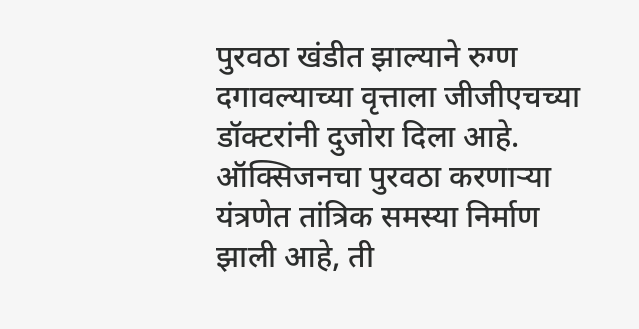पुरवठा खंडीत झाल्याने रुग्ण दगावल्याच्या वृत्ताला जीजीएचच्या डॉक्टरांनी दुजोरा दिला आहे. ऑक्सिजनचा पुरवठा करणाऱ्या यंत्रणेत तांत्रिक समस्या निर्माण झाली आहे, ती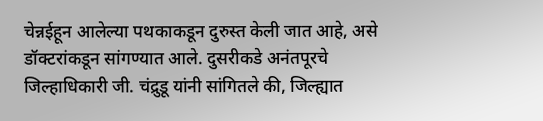चेन्नईहून आलेल्या पथकाकडून दुरुस्त केली जात आहे, असे डॉक्टरांकडून सांगण्यात आले. दुसरीकडे अनंतपूरचे जिल्हाधिकारी जी. चंद्रुडू यांनी सांगितले की, जिल्ह्यात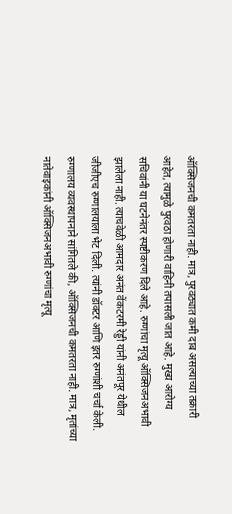ऑक्सिजनची कमतरता नाही. मात्र, पुरवठ्यात कमी दाब असल्याच्या तक्रारी आहेत, त्यामुळे पुरवठा होणारी वाहिनी तपासली जात आहे. मुख्य आरोग्य सचिवांनी या घटनेनंतर स्पष्टीकरण दिले आहे. रुग्णांचा मृत्यू ऑक्सिजनअभावी झालेला नाही. त्याचवेळी आमदार अनंत वेंकटरमी रेड्डी यांनी अनंतपूर येथील जीजीएच रुग्णालयाला भेट दिली. त्यांनी डॉक्टर आणि इतर रुग्णांशी चर्चा केली. रुग्णालय व्यवस्थापनाने सांगितले की, ऑक्सिजनची कमतरता नाही. मात्र, मृतांच्या नातेवाइकांनी ऑक्सिजनअभावी रुग्णांचा मृत्यू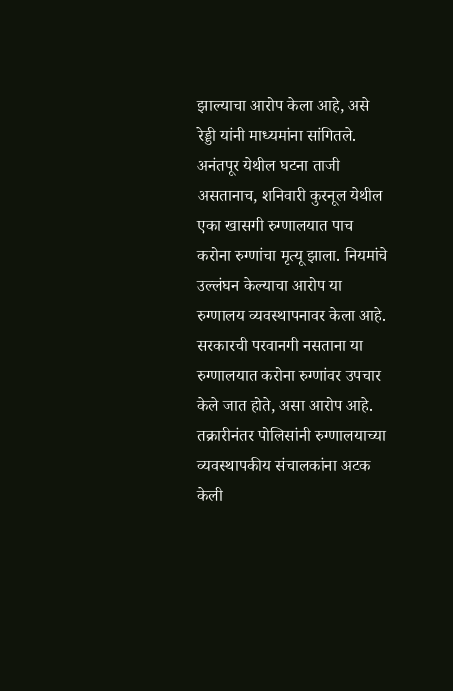झाल्याचा आरोप केला आहे, असे रेड्डी यांनी माध्यमांना सांगितले. अनंतपूर येथील घटना ताजी असतानाच, शनिवारी कुरनूल येथील एका खासगी रुग्णालयात पाच करोना रुग्णांचा मृत्यू झाला. नियमांचे उल्लंघन केल्याचा आरोप या रुग्णालय व्यवस्थापनावर केला आहे. सरकारची परवानगी नसताना या रुग्णालयात करोना रुग्णांवर उपचार केले जात होते, असा आरोप आहे. तक्रारीनंतर पोलिसांनी रुग्णालयाच्या व्यवस्थापकीय संचालकांना अटक केली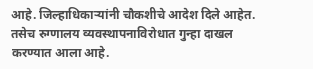आहे. जिल्हाधिकाऱ्यांनी चौकशीचे आदेश दिले आहेत. तसेच रुग्णालय व्यवस्थापनाविरोधात गुन्हा दाखल करण्यात आला आहे.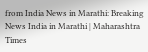from India News in Marathi: Breaking News India in Marathi | Maharashtra Times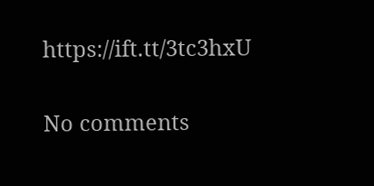https://ift.tt/3tc3hxU

No comments